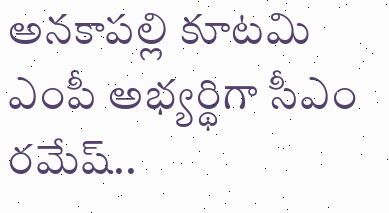అనకాపల్లి కూటమి ఎంపీ అభ్యర్థిగా సీఎం రమేష్..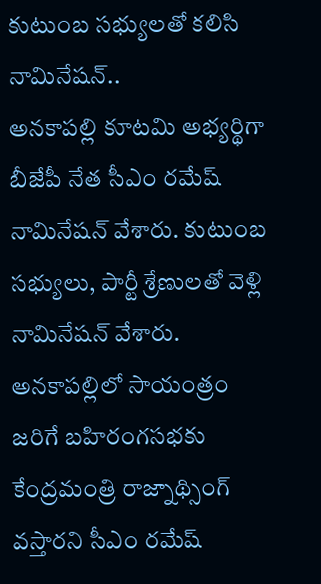కుటుంబ సభ్యులతో కలిసి నామినేషన్..
అనకాపల్లి కూటమి అభ్యర్థిగా బీజేపీ నేత సీఎం రమేష్ నామినేషన్ వేశారు. కుటుంబ సభ్యులు, పార్టీ శ్రేణులతో వెళ్లి నామినేషన్ వేశారు. అనకాపల్లిలో సాయంత్రం జరిగే బహిరంగసభకు కేంద్రమంత్రి రాజ్నాథ్సింగ్ వస్తారని సీఎం రమేష్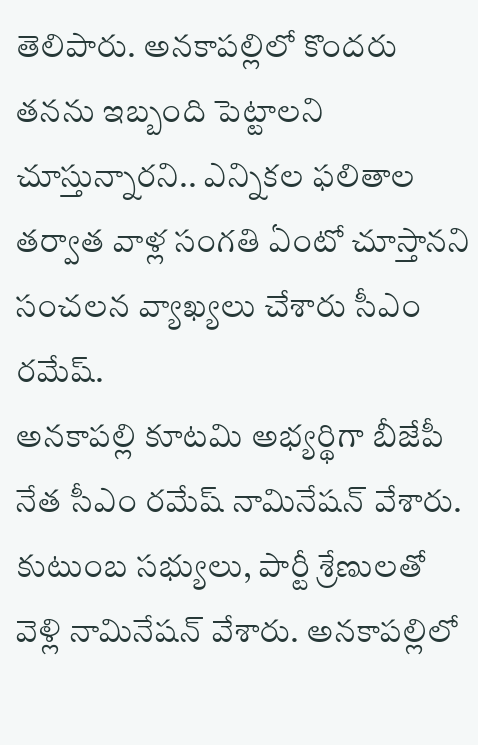తెలిపారు. అనకాపల్లిలో కొందరు తనను ఇబ్బంది పెట్టాలని చూస్తున్నారని.. ఎన్నికల ఫలితాల తర్వాత వాళ్ల సంగతి ఏంటో చూస్తానని సంచలన వ్యాఖ్యలు చేశారు సీఎం రమేష్.
అనకాపల్లి కూటమి అభ్యర్థిగా బీజేపీ నేత సీఎం రమేష్ నామినేషన్ వేశారు. కుటుంబ సభ్యులు, పార్టీ శ్రేణులతో వెళ్లి నామినేషన్ వేశారు. అనకాపల్లిలో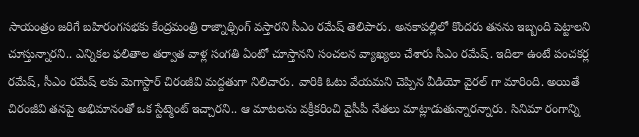సాయంత్రం జరిగే బహిరంగసభకు కేంద్రమంత్రి రాజ్నాథ్సింగ్ వస్తారని సీఎం రమేష్ తెలిపారు. అనకాపల్లిలో కొందరు తనను ఇబ్బంది పెట్టాలని చూస్తున్నారని.. ఎన్నికల ఫలితాల తర్వాత వాళ్ల సంగతి ఏంటో చూస్తానని సంచలన వ్యాఖ్యలు చేశారు సీఎం రమేష్. ఇదిలా ఉంటే పంచకర్ల రమేష్, సీఎం రమేష్ లకు మెగాస్టార్ చిరంజీవి మద్దతుగా నిలిచారు. వారికి ఓటు వేయమని చెప్పిన వీడియో వైరల్ గా మారింది. అయితే చిరంజీవి తనపై అభిమానంతో ఒక స్టేట్మెంట్ ఇచ్చారని.. ఆ మాటలను వక్రీకరించి వైసీపీ నేతలు మాట్లాడుతున్నారన్నారు. సినిమా రంగాన్ని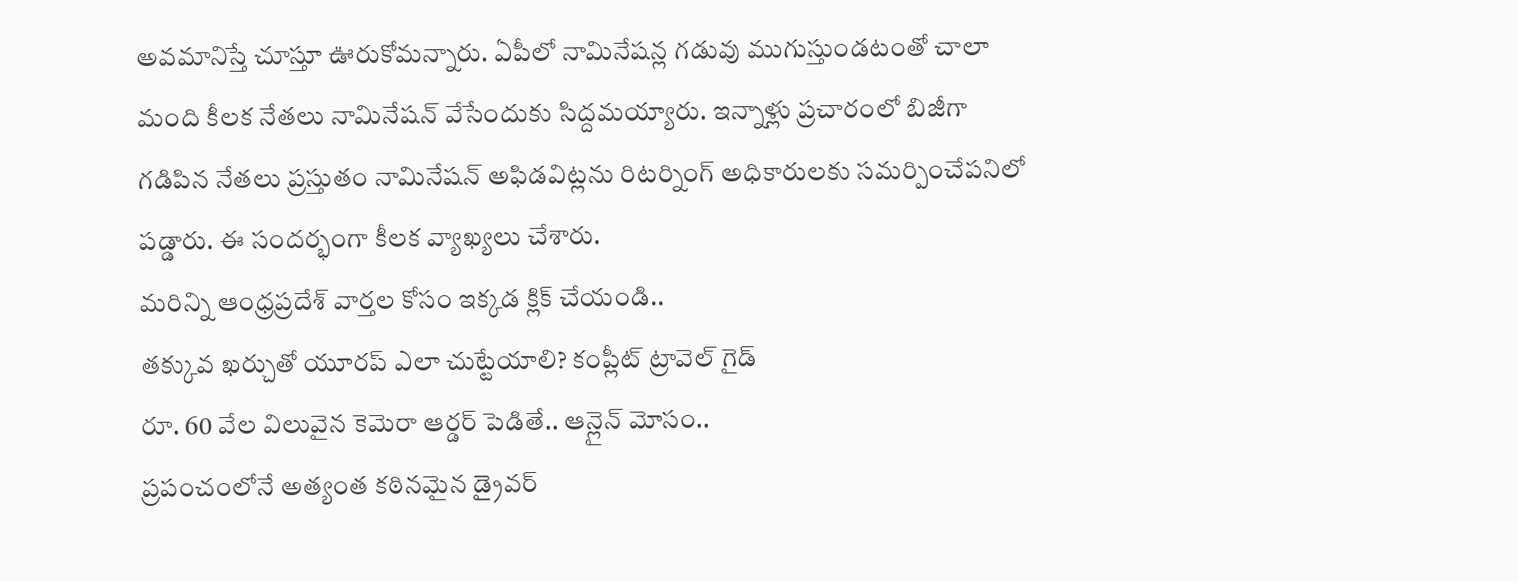అవమానిస్తే చూస్తూ ఊరుకోమన్నారు. ఏపీలో నామినేషన్ల గడువు ముగుస్తుండటంతో చాలా మంది కీలక నేతలు నామినేషన్ వేసేందుకు సిద్దమయ్యారు. ఇన్నాళ్లు ప్రచారంలో బిజీగా గడిపిన నేతలు ప్రస్తుతం నామినేషన్ అఫిడవిట్లను రిటర్నింగ్ అధికారులకు సమర్పించేపనిలో పడ్డారు. ఈ సందర్భంగా కీలక వ్యాఖ్యలు చేశారు.
మరిన్ని ఆంధ్రప్రదేశ్ వార్తల కోసం ఇక్కడ క్లిక్ చేయండి..
తక్కువ ఖర్చుతో యూరప్ ఎలా చుట్టేయాలి? కంప్లీట్ ట్రావెల్ గైడ్
రూ. 60 వేల విలువైన కెమెరా ఆర్డర్ పెడితే.. ఆన్లైన్ మోసం..
ప్రపంచంలోనే అత్యంత కఠినమైన డ్రైవర్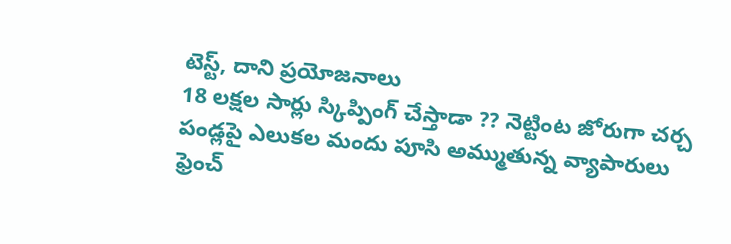టెస్ట్, దాని ప్రయోజనాలు
18 లక్షల సార్లు స్కిప్పింగ్ చేస్తాడా ?? నెట్టింట జోరుగా చర్చ
పండ్లపై ఎలుకల మందు పూసి అమ్ముతున్న వ్యాపారులు
ఫ్రెంచ్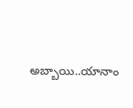అబ్బాయి..యానాం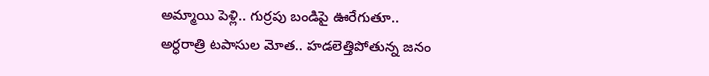అమ్మాయి పెళ్లి.. గుర్రపు బండిపై ఊరేగుతూ..
అర్ధరాత్రి టపాసుల మోత.. హడలెత్తిపోతున్న జనం